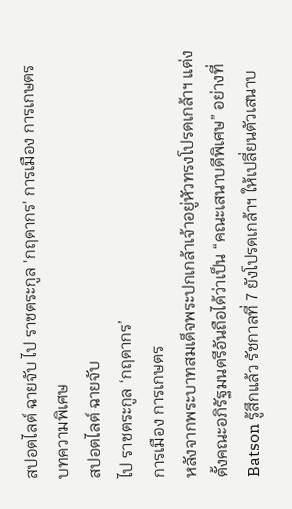สปอตไลต์ ฉายจับ ไป ราชตระกูล 'กฤดากร' การเมือง การเกษตร
บทความพิเศษ
สปอตไลต์ ฉายจับ
ไป ราชตระกูล ‘กฤดากร’
การเมือง การเกษตร
หลังจากพระบาทสมเด็จพระปกเกล้าเจ้าอยู่หัวทรงโปรดเกล้าฯ แต่งตั้งคณะอภิรัฐมนตรีอันถือได้ว่าเป็น “คณะเสนาบดีพิเศษ” อย่างที่ Batson รู้สึกแล้ว รัชกาลที่ 7 ยังโปรดเกล้าฯ ให้เปลี่ยนตัวเสนาบ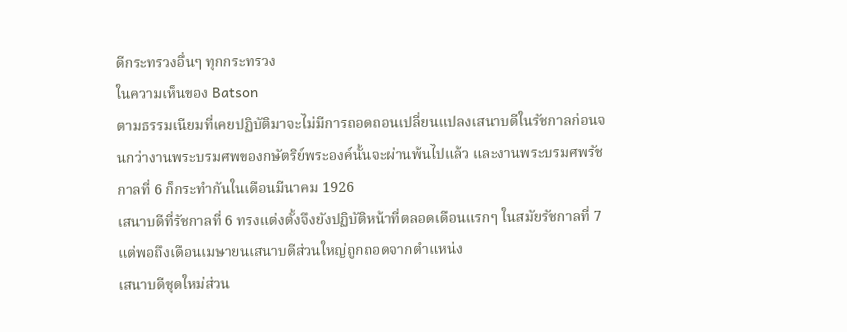ดีกระทรวงอื่นๆ ทุกกระทรวง
ในความเห็นของ Batson
ตามธรรมเนียมที่เคยปฏิบัติมาจะไม่มีการถอดถอนเปลี่ยนแปลงเสนาบดีในรัชกาลก่อนจนกว่างานพระบรมศพของกษัตริย์พระองค์นั้นจะผ่านพ้นไปแล้ว และงานพระบรมศพรัชกาลที่ 6 ก็กระทำกันในเดือนมีนาคม 1926
เสนาบดีที่รัชกาลที่ 6 ทรงแต่งตั้งจึงยังปฏิบัติหน้าที่ตลอดเดือนแรกๆ ในสมัยรัชกาลที่ 7
แต่พอถึงเดือนเมษายนเสนาบดีส่วนใหญ่ถูกถอดจากตำแหน่ง
เสนาบดีชุดใหม่ส่วน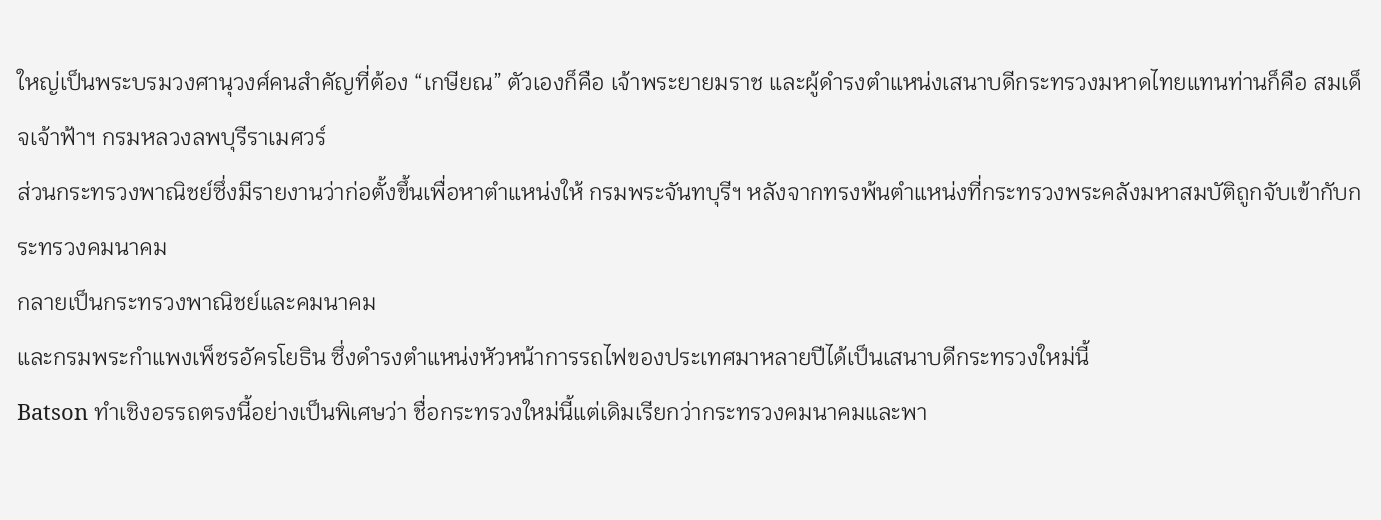ใหญ่เป็นพระบรมวงศานุวงศ์คนสำคัญที่ต้อง “เกษียณ” ตัวเองก็คือ เจ้าพระยายมราช และผู้ดำรงตำแหน่งเสนาบดีกระทรวงมหาดไทยแทนท่านก็คือ สมเด็จเจ้าฟ้าฯ กรมหลวงลพบุรีราเมศวร์
ส่วนกระทรวงพาณิชย์ซึ่งมีรายงานว่าก่อตั้งขึ้นเพื่อหาตำแหน่งให้ กรมพระจันทบุรีฯ หลังจากทรงพ้นตำแหน่งที่กระทรวงพระคลังมหาสมบัติถูกจับเข้ากับกระทรวงคมนาคม
กลายเป็นกระทรวงพาณิชย์และคมนาคม
และกรมพระกำแพงเพ็ชรอัครโยธิน ซึ่งดำรงตำแหน่งหัวหน้าการรถไฟของประเทศมาหลายปีได้เป็นเสนาบดีกระทรวงใหม่นี้
Batson ทำเชิงอรรถตรงนี้อย่างเป็นพิเศษว่า ชื่อกระทรวงใหม่นี้แต่เดิมเรียกว่ากระทรวงคมนาคมและพา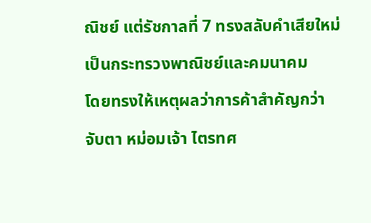ณิชย์ แต่รัชกาลที่ 7 ทรงสลับคำเสียใหม่เป็นกระทรวงพาณิชย์และคมนาคม
โดยทรงให้เหตุผลว่าการค้าสำคัญกว่า
จับตา หม่อมเจ้า ไตรทศ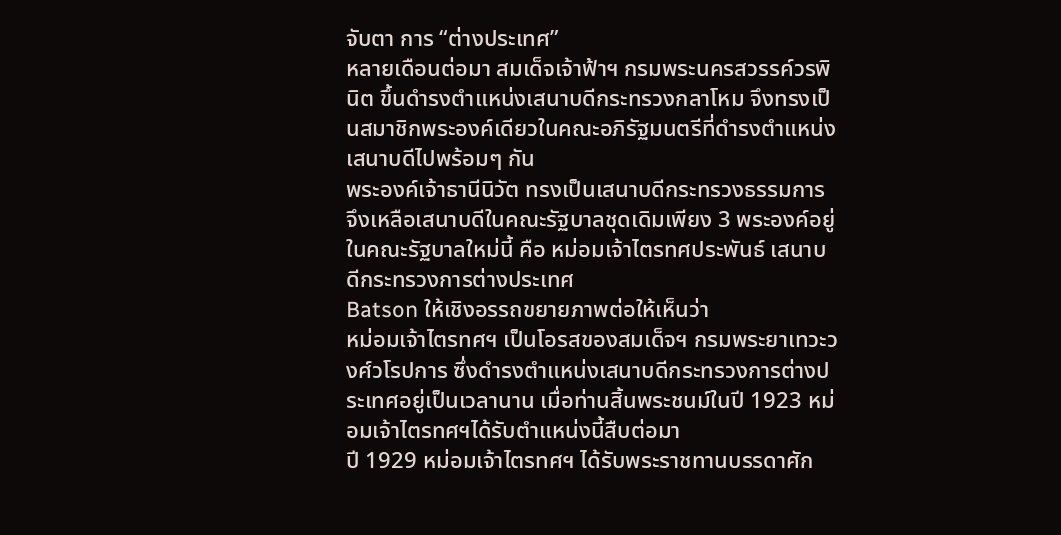จับตา การ “ต่างประเทศ”
หลายเดือนต่อมา สมเด็จเจ้าฟ้าฯ กรมพระนครสวรรค์วรพินิต ขึ้นดำรงตำแหน่งเสนาบดีกระทรวงกลาโหม จึงทรงเป็นสมาชิกพระองค์เดียวในคณะอภิรัฐมนตรีที่ดำรงตำแหน่งเสนาบดีไปพร้อมๆ กัน
พระองค์เจ้าธานีนิวัต ทรงเป็นเสนาบดีกระทรวงธรรมการ
จึงเหลือเสนาบดีในคณะรัฐบาลชุดเดิมเพียง 3 พระองค์อยู่ในคณะรัฐบาลใหม่นี้ คือ หม่อมเจ้าไตรทศประพันธ์ เสนาบดีกระทรวงการต่างประเทศ
Batson ให้เชิงอรรถขยายภาพต่อให้เห็นว่า
หม่อมเจ้าไตรทศฯ เป็นโอรสของสมเด็จฯ กรมพระยาเทวะวงศ์วโรปการ ซึ่งดำรงตำแหน่งเสนาบดีกระทรวงการต่างประเทศอยู่เป็นเวลานาน เมื่อท่านสิ้นพระชนม์ในปี 1923 หม่อมเจ้าไตรทศฯได้รับตำแหน่งนี้สืบต่อมา
ปี 1929 หม่อมเจ้าไตรทศฯ ได้รับพระราชทานบรรดาศัก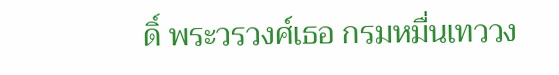ดิ์ พระวรวงศ์เธอ กรมหมื่นเทววง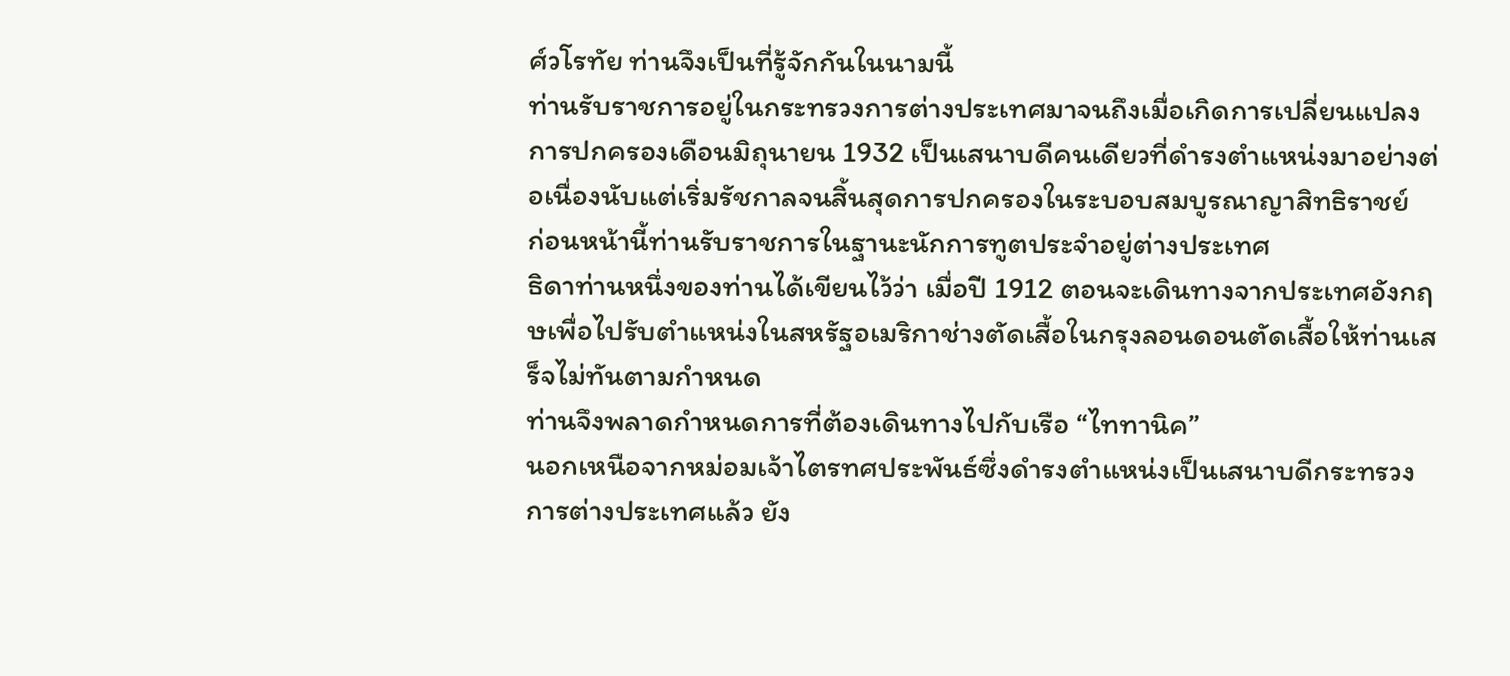ศ์วโรทัย ท่านจึงเป็นที่รู้จักกันในนามนี้
ท่านรับราชการอยู่ในกระทรวงการต่างประเทศมาจนถึงเมื่อเกิดการเปลี่ยนแปลงการปกครองเดือนมิถุนายน 1932 เป็นเสนาบดีคนเดียวที่ดำรงตำแหน่งมาอย่างต่อเนื่องนับแต่เริ่มรัชกาลจนสิ้นสุดการปกครองในระบอบสมบูรณาญาสิทธิราชย์
ก่อนหน้านี้ท่านรับราชการในฐานะนักการทูตประจำอยู่ต่างประเทศ
ธิดาท่านหนึ่งของท่านได้เขียนไว้ว่า เมื่อปี 1912 ตอนจะเดินทางจากประเทศอังกฤษเพื่อไปรับตำแหน่งในสหรัฐอเมริกาช่างตัดเสื้อในกรุงลอนดอนตัดเสื้อให้ท่านเสร็จไม่ทันตามกำหนด
ท่านจึงพลาดกำหนดการที่ต้องเดินทางไปกับเรือ “ไททานิค”
นอกเหนือจากหม่อมเจ้าไตรทศประพันธ์ซึ่งดำรงตำแหน่งเป็นเสนาบดีกระทรวงการต่างประเทศแล้ว ยัง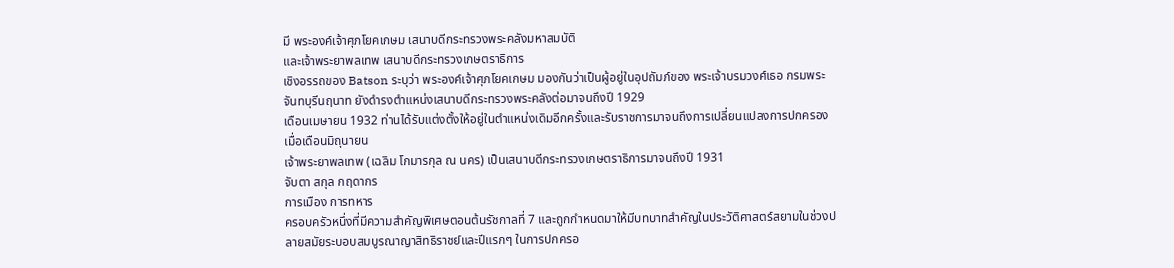มี พระองค์เจ้าศุภโยคเกษม เสนาบดีกระทรวงพระคลังมหาสมบัติ
และเจ้าพระยาพลเทพ เสนาบดีกระทรวงเกษตราธิการ
เชิงอรรถของ Batson ระบุว่า พระองค์เจ้าศุภโยคเกษม มองกันว่าเป็นผู้อยู่ในอุปถัมภ์ของ พระเจ้าบรมวงศ์เธอ กรมพระจันทบุรีนฤนาท ยังดำรงตำแหน่งเสนาบดีกระทรวงพระคลังต่อมาจนถึงปี 1929
เดือนเมษายน 1932 ท่านได้รับแต่งตั้งให้อยู่ในตำแหน่งเดิมอีกครั้งและรับราชการมาจนถึงการเปลี่ยนแปลงการปกครองเมื่อเดือนมิถุนายน
เจ้าพระยาพลเทพ (เฉลิม โกมารกุล ณ นคร) เป็นเสนาบดีกระทรวงเกษตราธิการมาจนถึงปี 1931
จับตา สกุล กฤดากร
การเมือง การทหาร
ครอบครัวหนึ่งที่มีความสำคัญพิเศษตอนต้นรัชกาลที่ 7 และถูกกำหนดมาให้มีบทบาทสำคัญในประวัติศาสตร์สยามในช่วงปลายสมัยระบอบสมบูรณาญาสิทธิราชย์และปีแรกๆ ในการปกครอ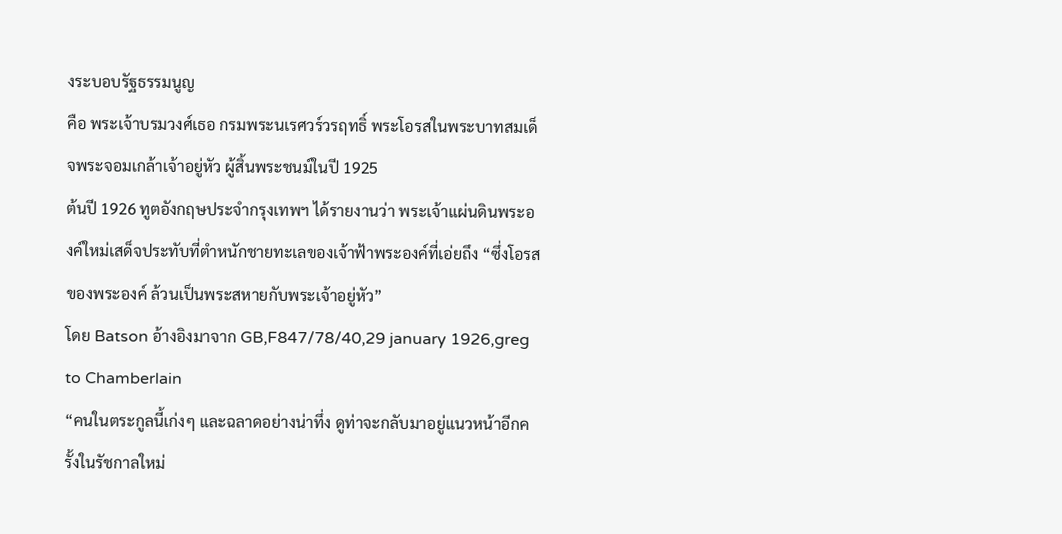งระบอบรัฐธรรมนูญ
คือ พระเจ้าบรมวงศ์เธอ กรมพระนเรศวร์วรฤทธิ์ พระโอรสในพระบาทสมเด็จพระจอมเกล้าเจ้าอยู่หัว ผู้สิ้นพระชนม์ในปี 1925
ต้นปี 1926 ทูตอังกฤษประจำกรุงเทพฯ ได้รายงานว่า พระเจ้าแผ่นดินพระองค์ใหม่เสด็จประทับที่ตำหนักชายทะเลของเจ้าฟ้าพระองค์ที่เอ่ยถึง “ซึ่งโอรสของพระองค์ ล้วนเป็นพระสหายกับพระเจ้าอยู่หัว”
โดย Batson อ้างอิงมาจาก GB,F847/78/40,29 january 1926,greg to Chamberlain
“คนในตระกูลนี้เก่งๆ และฉลาดอย่างน่าทึ่ง ดูท่าจะกลับมาอยู่แนวหน้าอีกครั้งในรัชกาลใหม่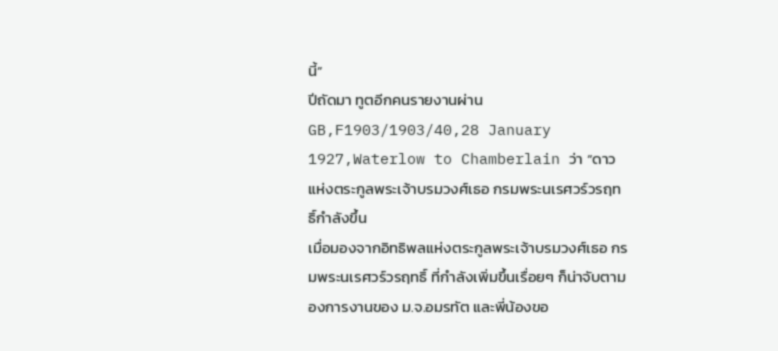นี้”
ปีถัดมา ทูตอีกคนรายงานผ่าน GB,F1903/1903/40,28 January 1927,Waterlow to Chamberlain ว่า “ดาวแห่งตระกูลพระเจ้าบรมวงศ์เธอ กรมพระนเรศวร์วรฤทธิ์กำลังขึ้น
เมื่อมองจากอิทธิพลแห่งตระกูลพระเจ้าบรมวงศ์เธอ กรมพระนเรศวร์วรฤทธิ์ ที่กำลังเพิ่มขึ้นเรื่อยๆ ก็น่าจับตามองการงานของ ม.จ.อมรทัต และพี่น้องขอ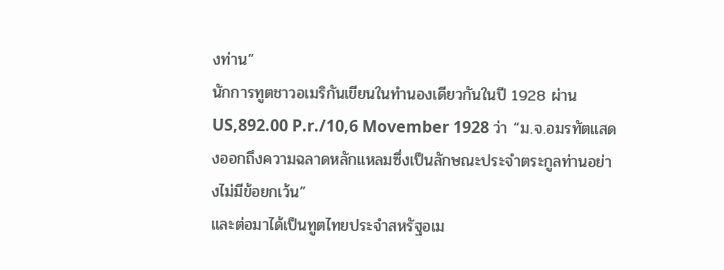งท่าน”
นักการทูตชาวอเมริกันเขียนในทำนองเดียวกันในปี 1928 ผ่าน US,892.00 P.r./10,6 Movember 1928 ว่า “ม.จ.อมรทัตแสดงออกถึงความฉลาดหลักแหลมซึ่งเป็นลักษณะประจำตระกูลท่านอย่างไม่มีข้อยกเว้น”
และต่อมาได้เป็นทูตไทยประจำสหรัฐอเม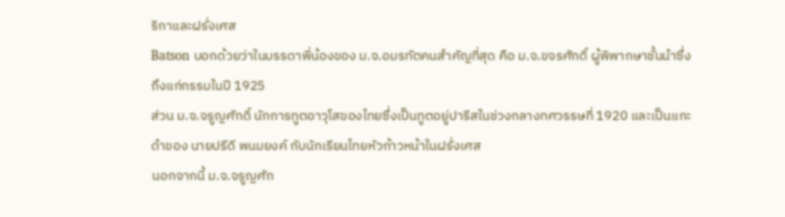ริกาและฝรั่งเศส
Batson บอกด้วยว่าในบรรดาพี่น้องของ ม.จ.อมรทัตคนสำคัญที่สุด คือ ม.จ.ขจรศักดิ์ ผู้พิพากษาชั้นนำซึ่งถึงแก่กรรมในปี 1925
ส่วน ม.จ.จรูญศักดิ์ นักการทูตอาวุโสของไทยซึ่งเป็นทูตอยู่ปารีสในช่วงกลางทศวรรษที่ 1920 และเป็นแกะดำของ นายปรีดี พนมยงค์ กับนักเรียนไทยหัวก้าวหน้าในฝรั่งเศส
นอกจากนี้ ม.จ.จรูญศัก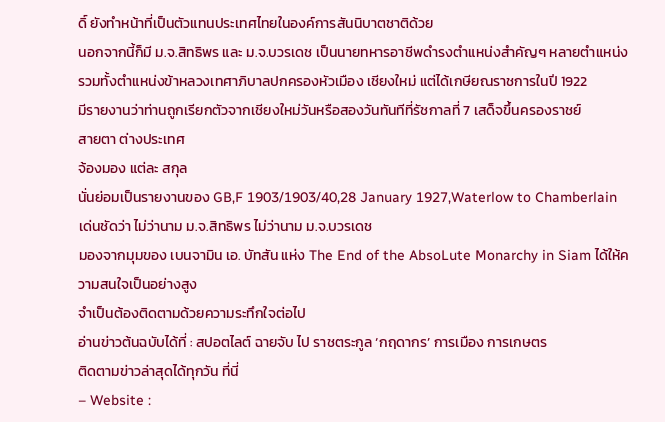ดิ์ ยังทำหน้าที่เป็นตัวแทนประเทศไทยในองค์การสันนิบาตชาติด้วย
นอกจากนี้ก็มี ม.จ.สิทธิพร และ ม.จ.บวรเดช เป็นนายทหารอาชีพดำรงตำแหน่งสำคัญๆ หลายตำแหน่ง รวมทั้งตำแหน่งข้าหลวงเทศาภิบาลปกครองหัวเมือง เชียงใหม่ แต่ได้เกษียณราชการในปี 1922
มีรายงานว่าท่านถูกเรียกตัวจากเชียงใหม่วันหรือสองวันทันทีที่รัชกาลที่ 7 เสด็จขึ้นครองราชย์
สายตา ต่างประเทศ
จ้องมอง แต่ละ สกุล
นั่นย่อมเป็นรายงานของ GB,F 1903/1903/40,28 January 1927,Waterlow to Chamberlain
เด่นชัดว่า ไม่ว่านาม ม.จ.สิทธิพร ไม่ว่านาม ม.จ.บวรเดช
มองจากมุมของ เบนจามิน เอ. บัทสัน แห่ง The End of the AbsoLute Monarchy in Siam ได้ให้ความสนใจเป็นอย่างสูง
จำเป็นต้องติดตามด้วยความระทึกใจต่อไป
อ่านข่าวต้นฉบับได้ที่ : สปอตไลต์ ฉายจับ ไป ราชตระกูล ‘กฤดากร’ การเมือง การเกษตร
ติดตามข่าวล่าสุดได้ทุกวัน ที่นี่
– Website :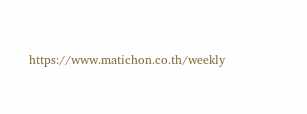https://www.matichon.co.th/weekly